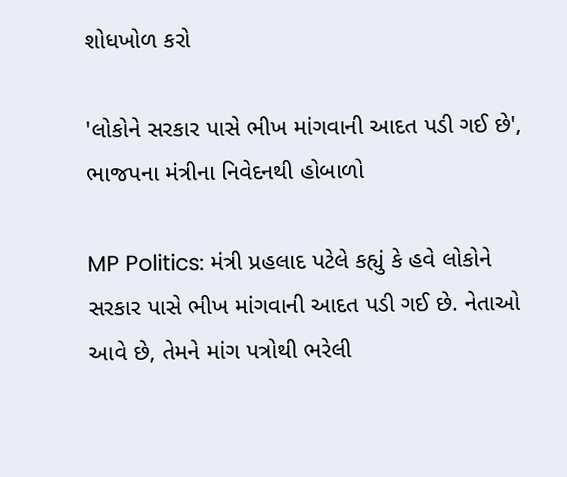શોધખોળ કરો

'લોકોને સરકાર પાસે ભીખ માંગવાની આદત પડી ગઈ છે', ભાજપના મંત્રીના નિવેદનથી હોબાળો

MP Politics: મંત્રી પ્રહલાદ પટેલે કહ્યું કે હવે લોકોને સરકાર પાસે ભીખ માંગવાની આદત પડી ગઈ છે. નેતાઓ આવે છે, તેમને માંગ પત્રોથી ભરેલી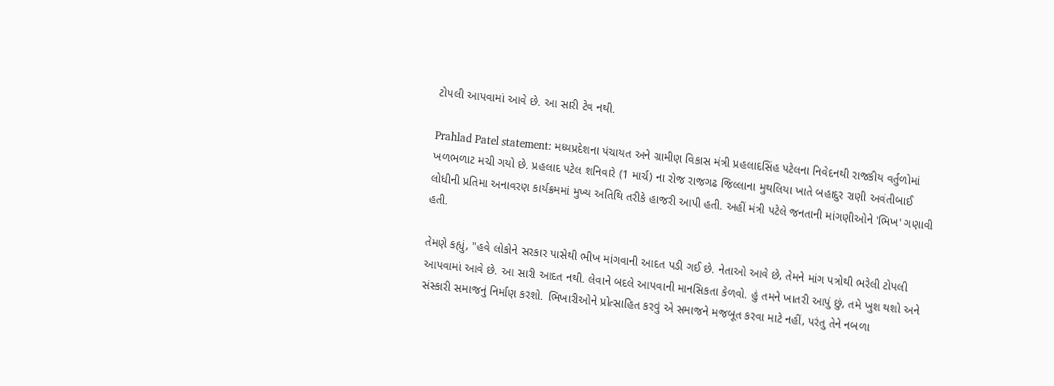ટોપલી આપવામાં આવે છે. આ સારી ટેવ નથી.

Prahlad Patel statement: મધ્યપ્રદેશના પંચાયત અને ગ્રામીણ વિકાસ મંત્રી પ્રહલાદસિંહ પટેલના નિવેદનથી રાજકીય વર્તુળોમાં ખળભળાટ મચી ગયો છે. પ્રહલાદ પટેલ શનિવારે (1 માર્ચ) ના રોજ રાજગઢ જિલ્લાના મુથલિયા ખાતે બહાદુર રાણી અવંતીબાઈ લોધીની પ્રતિમા અનાવરણ કાર્યક્રમમાં મુખ્ય અતિથિ તરીકે હાજરી આપી હતી. અહીં મંત્રી પટેલે જનતાની માંગણીઓને 'ભિખ' ગણાવી હતી.

તેમણે કહ્યું, "હવે લોકોને સરકાર પાસેથી ભીખ માંગવાની આદત પડી ગઈ છે. નેતાઓ આવે છે, તેમને માંગ પત્રોથી ભરેલી ટોપલી આપવામાં આવે છે. આ સારી આદત નથી. લેવાને બદલે આપવાની માનસિકતા કેળવો. હું તમને ખાતરી આપું છું, તમે ખુશ થશો અને સંસ્કારી સમાજનું નિર્માણ કરશો. ભિખારીઓને પ્રોત્સાહિત કરવું એ સમાજને મજબૂત કરવા માટે નહીં, પરંતુ તેને નબળા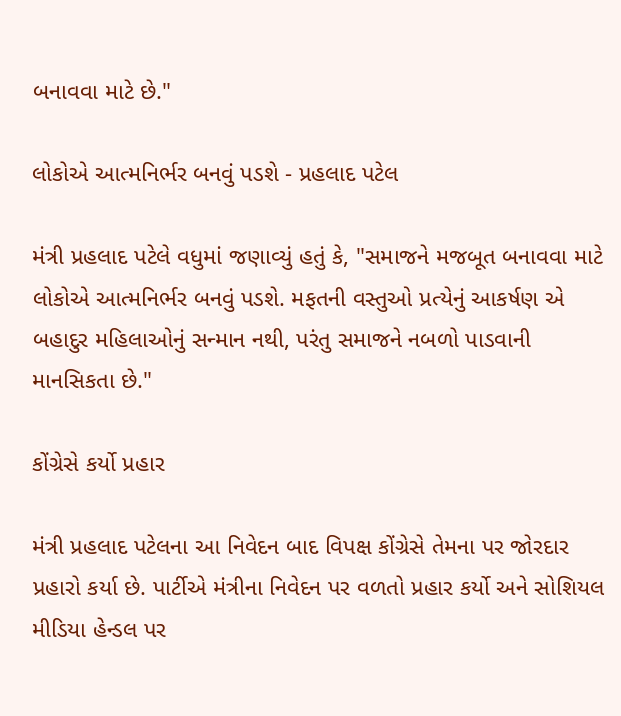બનાવવા માટે છે."

લોકોએ આત્મનિર્ભર બનવું પડશે - પ્રહલાદ પટેલ

મંત્રી પ્રહલાદ પટેલે વધુમાં જણાવ્યું હતું કે, "સમાજને મજબૂત બનાવવા માટે લોકોએ આત્મનિર્ભર બનવું પડશે. મફતની વસ્તુઓ પ્રત્યેનું આકર્ષણ એ બહાદુર મહિલાઓનું સન્માન નથી, પરંતુ સમાજને નબળો પાડવાની માનસિકતા છે."

કોંગ્રેસે કર્યો પ્રહાર

મંત્રી પ્રહલાદ પટેલના આ નિવેદન બાદ વિપક્ષ કોંગ્રેસે તેમના પર જોરદાર પ્રહારો કર્યા છે. પાર્ટીએ મંત્રીના નિવેદન પર વળતો પ્રહાર કર્યો અને સોશિયલ મીડિયા હેન્ડલ પર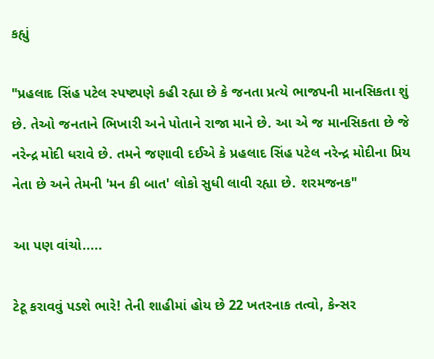કહ્યું

"પ્રહલાદ સિંહ પટેલ સ્પષ્ટપણે કહી રહ્યા છે કે જનતા પ્રત્યે ભાજપની માનસિકતા શું છે. તેઓ જનતાને ભિખારી અને પોતાને રાજા માને છે. આ એ જ માનસિકતા છે જે નરેન્દ્ર મોદી ધરાવે છે. તમને જણાવી દઈએ કે પ્રહલાદ સિંહ પટેલ નરેન્દ્ર મોદીના પ્રિય નેતા છે અને તેમની 'મન કી બાત' લોકો સુધી લાવી રહ્યા છે. શરમજનક"

આ પણ વાંચો.....

ટેટૂ કરાવવું પડશે ભારે! તેની શાહીમાં હોય છે 22 ખતરનાક તત્વો, કેન્સર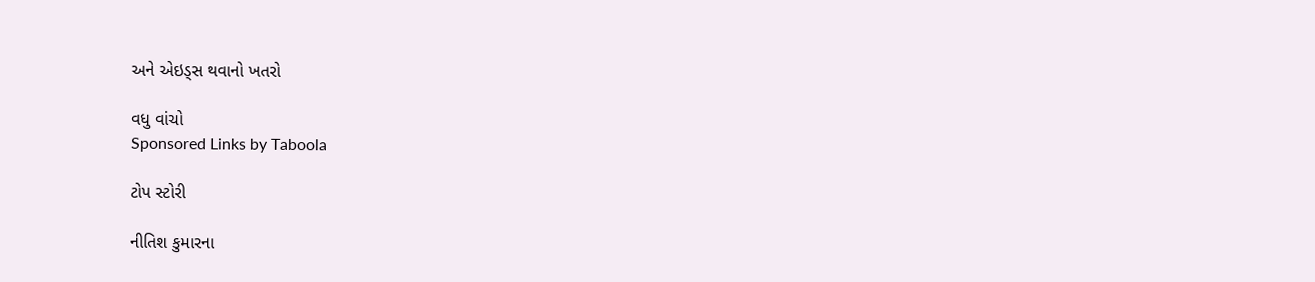અને એઇડ્સ થવાનો ખતરો

વધુ વાંચો
Sponsored Links by Taboola

ટોપ સ્ટોરી

નીતિશ કુમારના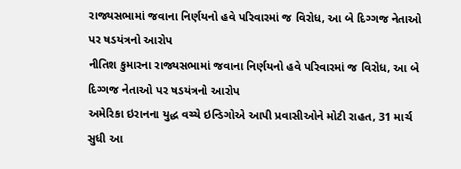રાજ્યસભામાં જવાના નિર્ણયનો હવે પરિવારમાં જ વિરોધ, આ બે દિગ્ગજ નેતાઓ પર ષડયંત્રનો આરોપ
નીતિશ કુમારના રાજ્યસભામાં જવાના નિર્ણયનો હવે પરિવારમાં જ વિરોધ, આ બે દિગ્ગજ નેતાઓ પર ષડયંત્રનો આરોપ
અમેરિકા ઇરાનના યુદ્ધ વચ્ચે ઇન્ડિગોએ આપી પ્રવાસીઓને મોટી રાહત, 31 માર્ચ સુધી આ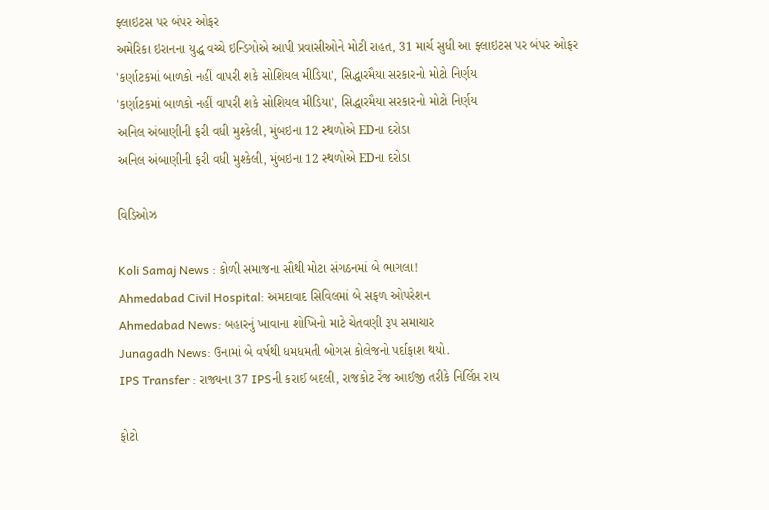ફ્લાઇટસ પર બંપર ઓફર
અમેરિકા ઇરાનના યુદ્ધ વચ્ચે ઇન્ડિગોએ આપી પ્રવાસીઓને મોટી રાહત, 31 માર્ચ સુધી આ ફ્લાઇટસ પર બંપર ઓફર
'કર્ણાટકમાં બાળકો નહીં વાપરી શકે સોશિયલ મીડિયા', સિદ્ધારમૈયા સરકારનો મોટો નિર્ણય
'કર્ણાટકમાં બાળકો નહીં વાપરી શકે સોશિયલ મીડિયા', સિદ્ધારમૈયા સરકારનો મોટો નિર્ણય
અનિલ અંબાણીની ફરી વધી મુશ્કેલી, મુંબઇના 12 સ્થળોએ EDના દરોડા
અનિલ અંબાણીની ફરી વધી મુશ્કેલી, મુંબઇના 12 સ્થળોએ EDના દરોડા

વિડિઓઝ

Koli Samaj News : કોળી સમાજના સૌથી મોટા સંગઠનમાં બે ભાગલા!
Ahmedabad Civil Hospital: અમદાવાદ સિવિલમાં બે સફળ ઓપરેશન
Ahmedabad News: બહારનું ખાવાના શોખિનો માટે ચેતવણી રૂપ સમાચાર
Junagadh News: ઉનામાં બે વર્ષથી ધમધમતી બોગસ કોલેજનો પર્દાફાશ થયો.
IPS Transfer : રાજ્યના 37 IPSની કરાઈ બદલી, રાજકોટ રેંજ આઈજી તરીકે નિર્લિપ્ત રાય

ફોટો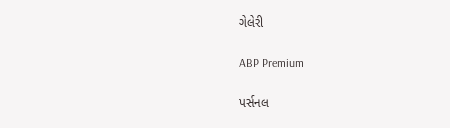ગેલેરી

ABP Premium

પર્સનલ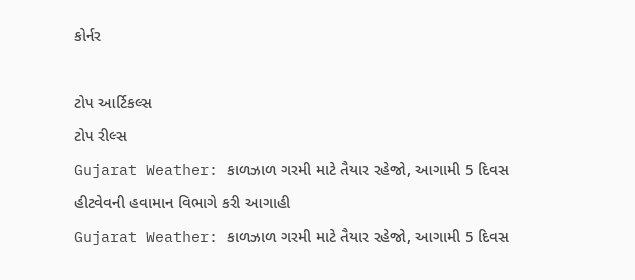કોર્નર

ટોપ આર્ટિકલ્સ
ટોપ રીલ્સ
Gujarat Weather: કાળઝાળ ગરમી માટે તૈયાર રહેજો, આગામી 5 દિવસ હીટવેવની હવામાન વિભાગે કરી આગાહી
Gujarat Weather: કાળઝાળ ગરમી માટે તૈયાર રહેજો, આગામી 5 દિવસ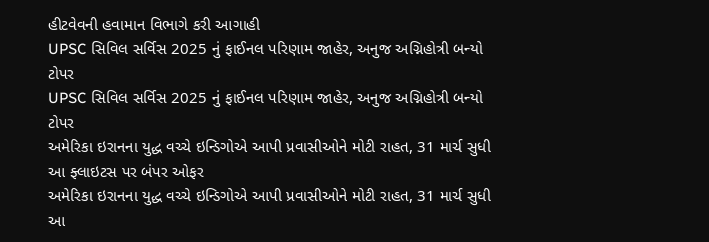હીટવેવની હવામાન વિભાગે કરી આગાહી
UPSC સિવિલ સર્વિસ 2025 નું ફાઈનલ પરિણામ જાહેર, અનુજ અગ્નિહોત્રી બન્યો ટોપર
UPSC સિવિલ સર્વિસ 2025 નું ફાઈનલ પરિણામ જાહેર, અનુજ અગ્નિહોત્રી બન્યો ટોપર
અમેરિકા ઇરાનના યુદ્ધ વચ્ચે ઇન્ડિગોએ આપી પ્રવાસીઓને મોટી રાહત, 31 માર્ચ સુધી આ ફ્લાઇટસ પર બંપર ઓફર
અમેરિકા ઇરાનના યુદ્ધ વચ્ચે ઇન્ડિગોએ આપી પ્રવાસીઓને મોટી રાહત, 31 માર્ચ સુધી આ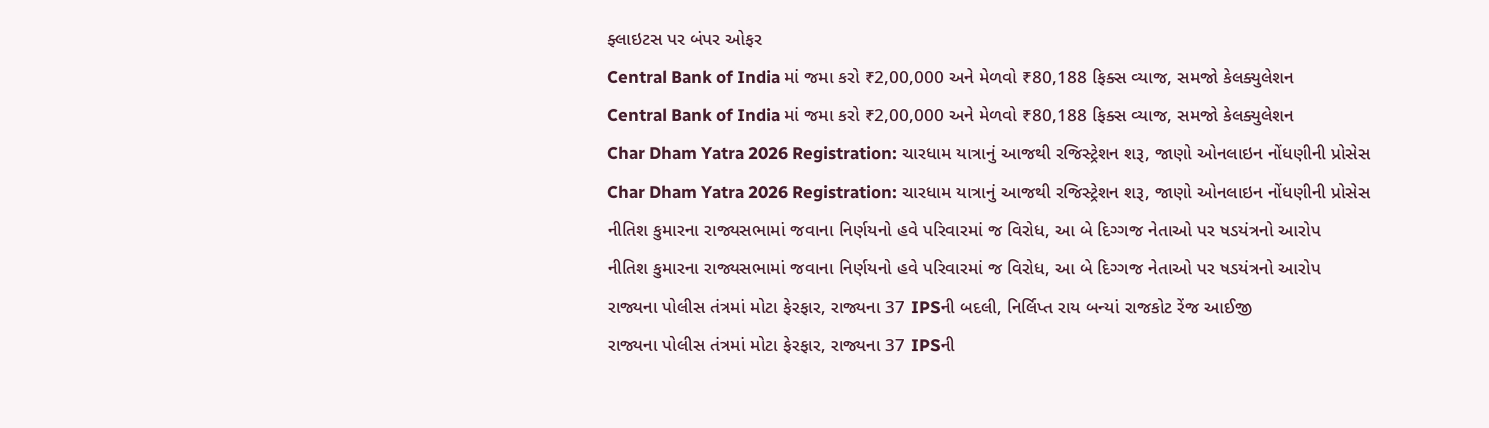ફ્લાઇટસ પર બંપર ઓફર
Central Bank of India માં જમા કરો ₹2,00,000 અને મેળવો ₹80,188 ફિક્સ વ્યાજ, સમજો કેલક્યુલેશન
Central Bank of India માં જમા કરો ₹2,00,000 અને મેળવો ₹80,188 ફિક્સ વ્યાજ, સમજો કેલક્યુલેશન
Char Dham Yatra 2026 Registration: ચારધામ યાત્રાનું આજથી રજિસ્ટ્રેશન શરૂ, જાણો ઓનલાઇન નોંધણીની પ્રોસેસ
Char Dham Yatra 2026 Registration: ચારધામ યાત્રાનું આજથી રજિસ્ટ્રેશન શરૂ, જાણો ઓનલાઇન નોંધણીની પ્રોસેસ
નીતિશ કુમારના રાજ્યસભામાં જવાના નિર્ણયનો હવે પરિવારમાં જ વિરોધ, આ બે દિગ્ગજ નેતાઓ પર ષડયંત્રનો આરોપ
નીતિશ કુમારના રાજ્યસભામાં જવાના નિર્ણયનો હવે પરિવારમાં જ વિરોધ, આ બે દિગ્ગજ નેતાઓ પર ષડયંત્રનો આરોપ
રાજ્યના પોલીસ તંત્રમાં મોટા ફેરફાર, રાજ્યના 37 IPSની બદલી, નિર્લિપ્ત રાય બન્યાં રાજકોટ રેંજ આઈજી
રાજ્યના પોલીસ તંત્રમાં મોટા ફેરફાર, રાજ્યના 37 IPSની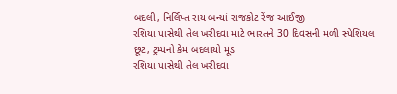બદલી, નિર્લિપ્ત રાય બન્યાં રાજકોટ રેંજ આઈજી
રશિયા પાસેથી તેલ ખરીદવા માટે ભારતને 30 દિવસની મળી સ્પેશિયલ છૂટ, ટ્રમ્પનો કેમ બદલાયો મૂડ
રશિયા પાસેથી તેલ ખરીદવા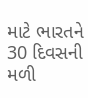માટે ભારતને 30 દિવસની મળી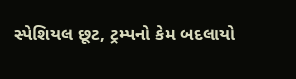સ્પેશિયલ છૂટ, ટ્રમ્પનો કેમ બદલાયો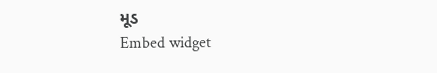મૂડ
Embed widget